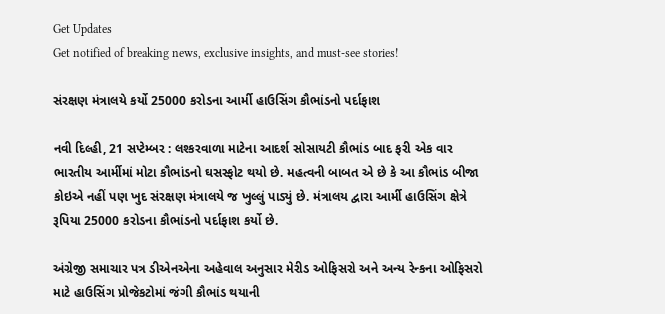Get Updates
Get notified of breaking news, exclusive insights, and must-see stories!

સંરક્ષણ મંત્રાલયે કર્યો 25000 કરોડના આર્મી હાઉસિંગ કૌભાંડનો પર્દાફાશ

નવી દિલ્હી, 21 સપ્ટેમ્બર : લશ્કરવાળા માટેના આદર્શ સોસાયટી કૌભાંડ બાદ ફરી એક વાર ભારતીય આર્મીમાં મોટા કૌભાંડનો ઘસસ્ફોટ થયો છે. મહત્વની બાબત એ છે કે આ કૌભાંડ બીજા કોઇએ નહીં પણ ખુદ સંરક્ષણ મંત્રાલયે જ ખુલ્લું પાડ્યું છે. મંત્રાલય દ્વારા આર્મી હાઉસિંગ ક્ષેત્રે રૂપિયા 25000 કરોડના કૌભાંડનો પર્દાફાશ કર્યો છે.

અંગ્રેજી સમાચાર પત્ર ડીએનએના અહેવાલ અનુસાર મેરીડ ઓફિસરો અને અન્‍ય રેન્‍કના ઓફિસરો માટે હાઉસિંગ પ્રોજેકટોમાં જંગી કૌભાંડ થયાની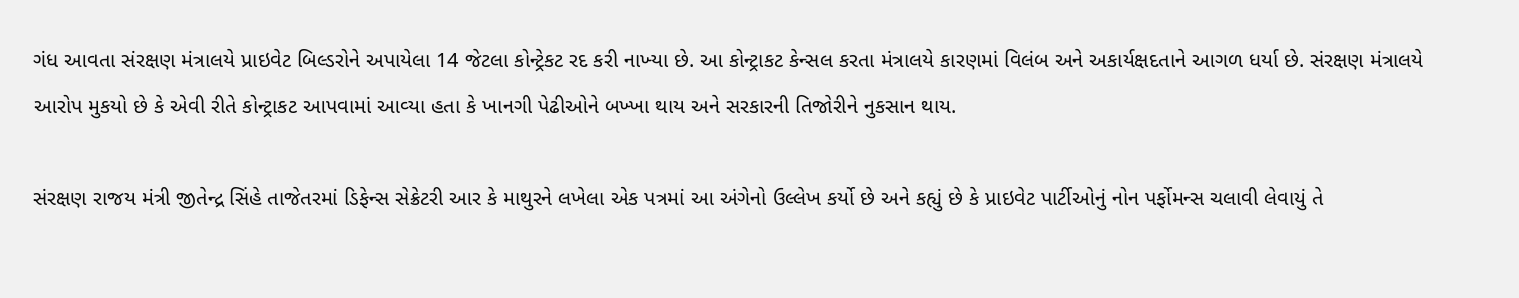ગંધ આવતા સંરક્ષણ મંત્રાલયે પ્રાઇવેટ બિલ્‍ડરોને અપાયેલા 14 જેટલા કોન્‍ટ્રેકટ રદ કરી નાખ્‍યા છે. આ કોન્‍ટ્રાકટ કેન્‍સલ કરતા મંત્રાલયે કારણમાં વિલંબ અને અકાર્યક્ષદતાને આગળ ધર્યા છે. સંરક્ષણ મંત્રાલયે આરોપ મુકયો છે કે એવી રીતે કોન્‍ટ્રાકટ આપવામાં આવ્‍યા હતા કે ખાનગી પેઢીઓને બખ્‍ખા થાય અને સરકારની તિજોરીને નુકસાન થાય.

સંરક્ષણ રાજય મંત્રી જીતેન્‍દ્ર સિંહે તાજેતરમાં ડિફેન્‍સ સેક્રેટરી આર કે માથુરને લખેલા એક પત્રમાં આ અંગેનો ઉલ્લેખ કર્યો છે અને કહ્યું છે કે પ્રાઇવેટ પાર્ટીઓનું નોન પર્ફોમન્‍સ ચલાવી લેવાયું તે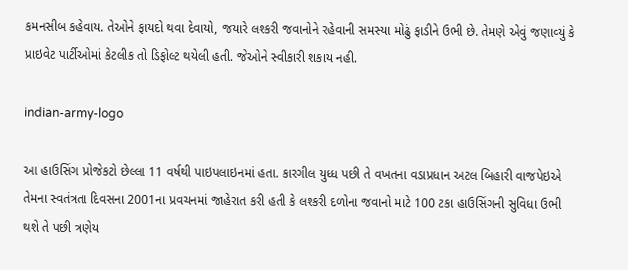કમનસીબ કહેવાય. તેઓને ફાયદો થવા દેવાયો, જયારે લશ્‍કરી જવાનોને રહેવાની સમસ્‍યા મોઢું ફાડીને ઉભી છે. તેમણે એવું જણાવ્‍યું કે પ્રાઇવેટ પાર્ટીઓમાં કેટલીક તો ડિફોલ્‍ટ થયેલી હતી. જેઓને સ્‍વીકારી શકાય નહી.

indian-army-logo

આ હાઉસિંગ પ્રોજેકટો છેલ્લા 11 વર્ષથી પાઇપલાઇનમાં હતા. કારગીલ યુધ્‍ધ પછી તે વખતના વડાપ્રધાન અટલ બિહારી વાજપેઇએ તેમના સ્‍વતંત્રતા દિવસના 2001ના પ્રવચનમાં જાહેરાત કરી હતી કે લશ્‍કરી દળોના જવાનો માટે 100 ટકા હાઉસિંગની સુવિધા ઉભી થશે તે પછી ત્રણેય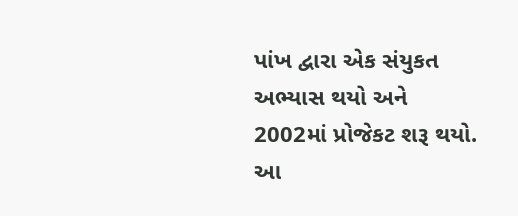પાંખ દ્વારા એક સંયુકત અભ્‍યાસ થયો અને 2002માં પ્રોજેકટ શરૂ થયો. આ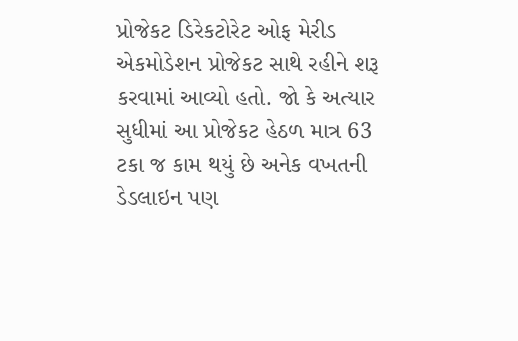પ્રોજેકટ ડિરેકટોરેટ ઓફ મેરીડ એકમોડેશન પ્રોજેકટ સાથે રહીને શરૂ કરવામાં આવ્યો હતો. જો કે અત્‍યાર સુધીમાં આ પ્રોજેકટ હેઠળ માત્ર 63 ટકા જ કામ થયું છે અનેક વખતની ડેડલાઇન પણ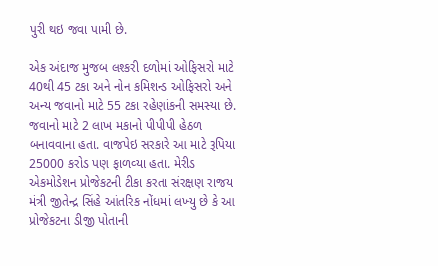પુરી થઇ જવા પામી છે.

એક અંદાજ મુજબ લશ્‍કરી દળોમાં ઓફિસરો માટે 40થી 45 ટકા અને નોન કમિશન્‍ડ ઓફિસરો અને અન્‍ય જવાનો માટે 55 ટકા રહેણાંકની સમસ્‍યા છે. જવાનો માટે 2 લાખ મકાનો પીપીપી હેઠળ બનાવવાના હતા. વાજપેઇ સરકારે આ માટે રૂપિયા 25000 કરોડ પણ ફાળવ્‍યા હતા. મેરીડ એકમોડેશન પ્રોજેકટની ટીકા કરતા સંરક્ષણ રાજય મંત્રી જીતેન્‍દ્ર સિંહે આંતરિક નોંધમાં લખ્‍યુ છે કે આ પ્રોજેકટના ડીજી પોતાની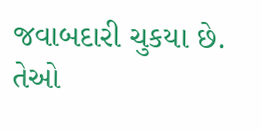જવાબદારી ચુકયા છે. તેઓ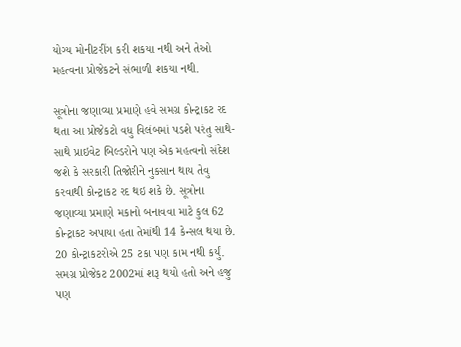યોગ્‍ય મોનીટરીંગ કરી શકયા નથી અને તેઓ મહત્‍વના પ્રોજેકટને સંભાળી શકયા નથી.

સૂત્રોના જણાવ્‍યા પ્રમાણે હવે સમગ્ર કોન્‍ટ્રાકટ રદ થતા આ પ્રોજેકટો વધુ વિલંબમાં પડશે પરંતુ સાથે-સાથે પ્રાઇવેટ બિલ્‍ડરોને પણ એક મહત્‍વનો સંદેશ જશે કે સરકારી તિજોરીને નુકસાન થાય તેવુ કરવાથી કોન્‍ટ્રાકટ રદ થઇ શકે છે. સૂત્રોના જણાવ્‍યા પ્રમાણે મકાનો બનાવવા માટે કુલ 62 કોન્‍ટ્રાકટ અપાયા હતા તેમાંથી 14 કેન્‍સલ થયા છે. 20 કોન્‍ટ્રાકટરોએ 25 ટકા પણ કામ નથી કર્યું. સમગ્ર પ્રોજેકટ 2002માં શરૂ થયો હતો અને હજુ પણ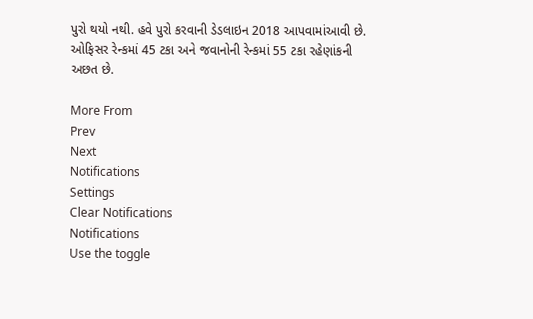પુરો થયો નથી. હવે પુરો કરવાની ડેડલાઇન 2018 આપવામાંઆવી છે. ઓફિસર રેન્‍કમાં 45 ટકા અને જવાનોની રેન્‍કમાં 55 ટકા રહેણાંકની અછત છે.

More From
Prev
Next
Notifications
Settings
Clear Notifications
Notifications
Use the toggle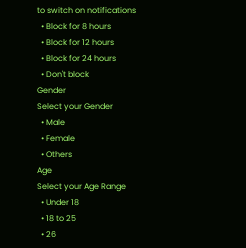to switch on notifications
  • Block for 8 hours
  • Block for 12 hours
  • Block for 24 hours
  • Don't block
Gender
Select your Gender
  • Male
  • Female
  • Others
Age
Select your Age Range
  • Under 18
  • 18 to 25
  • 26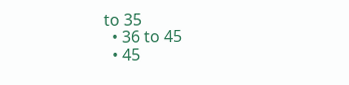to 35
  • 36 to 45
  • 45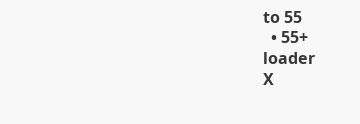to 55
  • 55+
loader
X